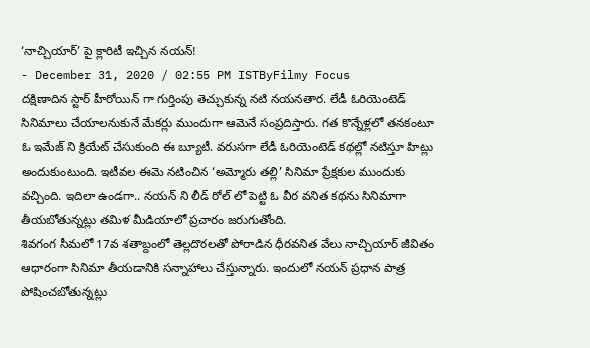‘నాచ్చియార్’ పై క్లారిటీ ఇచ్చిన నయన్!
- December 31, 2020 / 02:55 PM ISTByFilmy Focus
దక్షిణాదిన స్టార్ హీరోయిన్ గా గుర్తింపు తెచ్చుకున్న నటి నయనతార. లేడీ ఓరియెంటెడ్ సినిమాలు చేయాలనుకునే మేకర్లు ముందుగా ఆమెనే సంప్రదిస్తారు. గత కొన్నేళ్లలో తనకంటూ ఓ ఇమేజ్ ని క్రియేట్ చేసుకుంది ఈ బ్యూటీ. వరుసగా లేడీ ఓరియెంటెడ్ కథల్లో నటిస్తూ హిట్లు అందుకుంటుంది. ఇటీవల ఈమె నటించిన ‘అమ్మోరు తల్లి’ సినిమా ప్రేక్షకుల ముందుకు వచ్చింది. ఇదిలా ఉండగా.. నయన్ ని లీడ్ రోల్ లో పెట్టి ఓ వీర వనిత కథను సినిమాగా తీయబోతున్నట్లు తమిళ మీడియాలో ప్రచారం జరుగుతోంది.
శివగంగ సీమలో 17వ శతాబ్దంలో తెల్లదొరలతో పోరాడిన ధీరవనిత వేలు నాచ్చియార్ జీవితం ఆధారంగా సినిమా తీయడానికి సన్నాహాలు చేస్తున్నారు. ఇందులో నయన్ ప్రధాన పాత్ర పోషించబోతున్నట్లు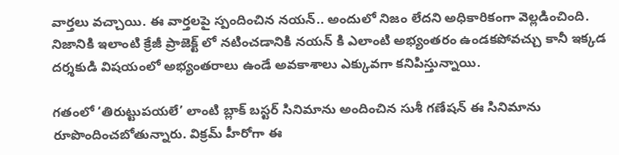వార్తలు వచ్చాయి. ఈ వార్తలపై స్పందించిన నయన్.. అందులో నిజం లేదని అధికారికంగా వెల్లడించింది. నిజానికి ఇలాంటి క్రేజీ ప్రాజెక్ట్ లో నటించడానికి నయన్ కి ఎలాంటి అభ్యంతరం ఉండకపోవచ్చు కానీ ఇక్కడ దర్శకుడి విషయంలో అభ్యంతరాలు ఉండే అవకాశాలు ఎక్కువగా కనిపిస్తున్నాయి.

గతంలో ‘తిరుట్టుపయలే’ లాంటి బ్లాక్ బస్టర్ సినిమాను అందించిన సుశీ గణేషన్ ఈ సినిమాను రూపొందించబోతున్నారు. విక్రమ్ హీరోగా ఈ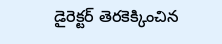డైరెక్టర్ తెరకెక్కించిన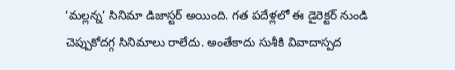‘మల్లన్న’ సినిమా డిజాస్టర్ అయింది. గత పదేళ్లలో ఈ డైరెక్టర్ నుండి చెప్పుకోదగ్గ సినిమాలు రాలేదు. అంతేకాదు సుశీకి వివాదాస్పద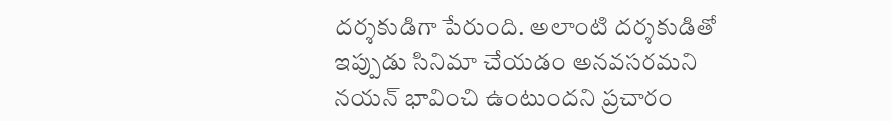దర్శకుడిగా పేరుంది. అలాంటి దర్శకుడితో ఇప్పుడు సినిమా చేయడం అనవసరమని నయన్ భావించి ఉంటుందని ప్రచారం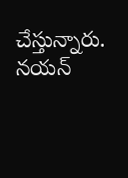చేస్తున్నారు. నయన్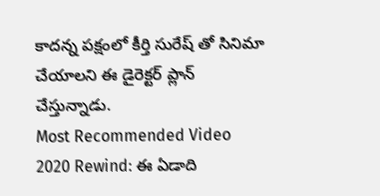కాదన్న పక్షంలో కీర్తి సురేష్ తో సినిమా చేయాలని ఈ డైరెక్టర్ ప్లాన్ చేస్తున్నాడు.
Most Recommended Video
2020 Rewind: ఈ ఏడాది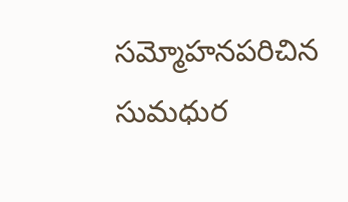సమ్మోహనపరిచిన సుమధుర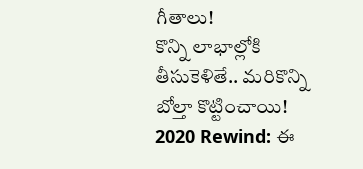గీతాలు!
కొన్ని లాభాల్లోకి తీసుకెళితే.. మరికొన్ని బోల్తా కొట్టించాయి!
2020 Rewind: ఈ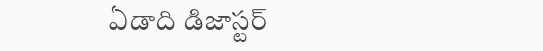ఏడాది డిజాస్టర్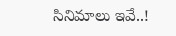సినిమాలు ఇవే..!